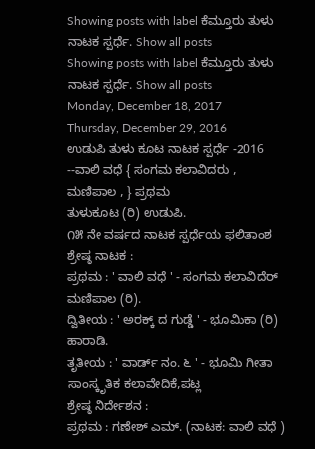Showing posts with label ಕೆಮ್ತೂರು ತುಳು ನಾಟಕ ಸ್ಪರ್ಧೆ. Show all posts
Showing posts with label ಕೆಮ್ತೂರು ತುಳು ನಾಟಕ ಸ್ಪರ್ಧೆ. Show all posts
Monday, December 18, 2017
Thursday, December 29, 2016
ಉಡುಪಿ ತುಳು ಕೂಟ ನಾಟಕ ಸ್ಪರ್ಧೆ -2016 --ವಾಲಿ ವಧೆ { ಸಂಗಮ ಕಲಾವಿದರು , ಮಣಿಪಾಲ , } ಪ್ರಥಮ
ತುಳುಕೂಟ (ರಿ) ಉಡುಪಿ.
೧೫ ನೇ ವರ್ಷದ ನಾಟಕ ಸ್ಪರ್ಧೆಯ ಫಲಿತಾಂಶ
ಶ್ರೇಷ್ಠ ನಾಟಕ :
ಪ್ರಥಮ : ' ವಾಲಿ ವಧೆ ' - ಸಂಗಮ ಕಲಾವಿದೆರ್ ಮಣಿಪಾಲ (ರಿ).
ದ್ವಿತೀಯ : ' ಅರಕ್ಕ್ ದ ಗುಡ್ಡೆ ' - ಭೂಮಿಕಾ (ರಿ) ಹಾರಾಡಿ.
ತೃತೀಯ : ' ವಾರ್ಡ್ ನಂ. ೬ ' - ಭೂಮಿ ಗೀತಾ ಸಾಂಸ್ಕೃತಿಕ ಕಲಾವೇದಿಕೆ,ಪಟ್ಲ
ಶ್ರೇಷ್ಠ ನಿರ್ದೇಶನ :
ಪ್ರಥಮ : ಗಣೇಶ್ ಎಮ್. (ನಾಟಕ: ವಾಲಿ ವಧೆ )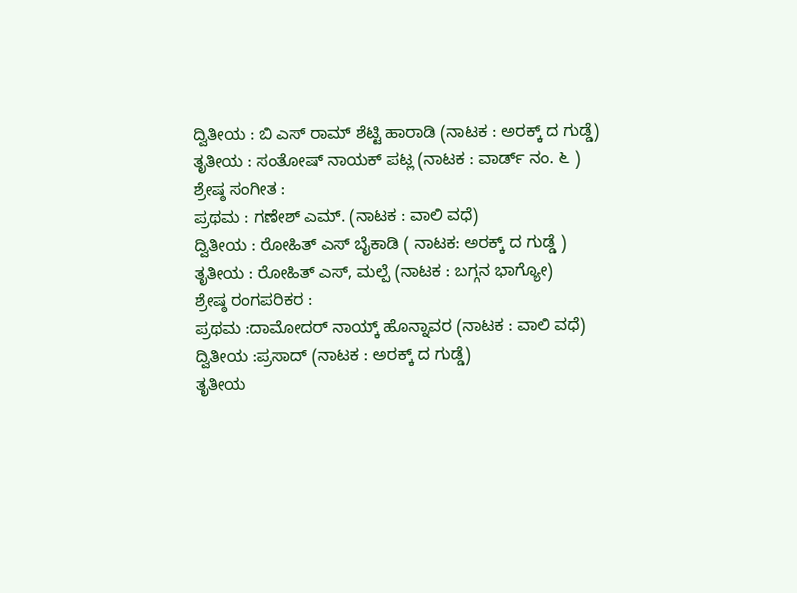ದ್ವಿತೀಯ : ಬಿ ಎಸ್ ರಾಮ್ ಶೆಟ್ಟಿ ಹಾರಾಡಿ (ನಾಟಕ : ಅರಕ್ಕ್ ದ ಗುಡ್ಡೆ)
ತೃತೀಯ : ಸಂತೋಷ್ ನಾಯಕ್ ಪಟ್ಲ (ನಾಟಕ : ವಾರ್ಡ್ ನಂ. ೬ )
ಶ್ರೇಷ್ಠ ಸಂಗೀತ :
ಪ್ರಥಮ : ಗಣೇಶ್ ಎಮ್. (ನಾಟಕ : ವಾಲಿ ವಧೆ)
ದ್ವಿತೀಯ : ರೋಹಿತ್ ಎಸ್ ಬೈಕಾಡಿ ( ನಾಟಕ: ಅರಕ್ಕ್ ದ ಗುಡ್ಡೆ )
ತೃತೀಯ : ರೋಹಿತ್ ಎಸ್, ಮಲ್ಪೆ (ನಾಟಕ : ಬಗ್ಗನ ಭಾಗ್ಯೋ)
ಶ್ರೇಷ್ಠ ರಂಗಪರಿಕರ :
ಪ್ರಥಮ :ದಾಮೋದರ್ ನಾಯ್ಕ್ ಹೊನ್ನಾವರ (ನಾಟಕ : ವಾಲಿ ವಧೆ)
ದ್ವಿತೀಯ :ಪ್ರಸಾದ್ (ನಾಟಕ : ಅರಕ್ಕ್ ದ ಗುಡ್ಡೆ)
ತೃತೀಯ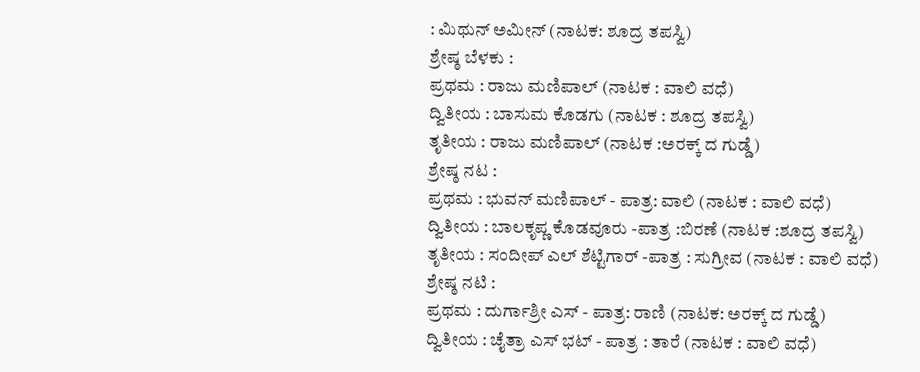: ಮಿಥುನ್ ಅಮೀನ್ (ನಾಟಕ: ಶೂದ್ರ ತಪಸ್ವಿ)
ಶ್ರೇಷ್ಠ ಬೆಳಕು :
ಪ್ರಥಮ : ರಾಜು ಮಣಿಪಾಲ್ (ನಾಟಕ : ವಾಲಿ ವಧೆ)
ದ್ವಿತೀಯ : ಬಾಸುಮ ಕೊಡಗು (ನಾಟಕ : ಶೂದ್ರ ತಪಸ್ವಿ)
ತೃತೀಯ : ರಾಜು ಮಣಿಪಾಲ್ (ನಾಟಕ :ಅರಕ್ಕ್ ದ ಗುಡ್ಡೆ)
ಶ್ರೇಷ್ಠ ನಟ :
ಪ್ರಥಮ : ಭುವನ್ ಮಣಿಪಾಲ್ - ಪಾತ್ರ: ವಾಲಿ (ನಾಟಕ : ವಾಲಿ ವಧೆ)
ದ್ವಿತೀಯ : ಬಾಲಕೃಪ್ಣ ಕೊಡವೂರು -ಪಾತ್ರ :ಬಿರಣೆ (ನಾಟಕ :ಶೂದ್ರ ತಪಸ್ವಿ)
ತೃತೀಯ : ಸಂದೀಪ್ ಎಲ್ ಶೆಟ್ಟಿಗಾರ್ -ಪಾತ್ರ : ಸುಗ್ರೀವ (ನಾಟಕ : ವಾಲಿ ವಧೆ)
ಶ್ರೇಷ್ಠ ನಟಿ :
ಪ್ರಥಮ : ದುರ್ಗಾಶ್ರೀ ಎಸ್ - ಪಾತ್ರ: ರಾಣಿ (ನಾಟಕ: ಅರಕ್ಕ್ ದ ಗುಡ್ಡೆ)
ದ್ವಿತೀಯ : ಚೈತ್ರಾ ಎಸ್ ಭಟ್ - ಪಾತ್ರ : ತಾರೆ (ನಾಟಕ : ವಾಲಿ ವಧೆ)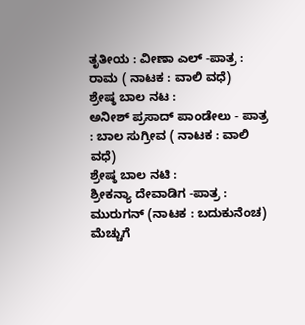ತೃತೀಯ : ವೀಣಾ ಎಲ್ -ಪಾತ್ರ : ರಾಮ ( ನಾಟಕ : ವಾಲಿ ವಧೆ)
ಶ್ರೇಷ್ಠ ಬಾಲ ನಟ :
ಅನೀಶ್ ಪ್ರಸಾದ್ ಪಾಂಡೇಲು - ಪಾತ್ರ : ಬಾಲ ಸುಗ್ರೀವ ( ನಾಟಕ : ವಾಲಿ ವಧೆ)
ಶ್ರೇಷ್ಠ ಬಾಲ ನಟಿ :
ಶ್ರೀಕನ್ಯಾ ದೇವಾಡಿಗ -ಪಾತ್ರ : ಮುರುಗನ್ (ನಾಟಕ : ಬದುಕುನೆಂಚ)
ಮೆಚ್ಚುಗೆ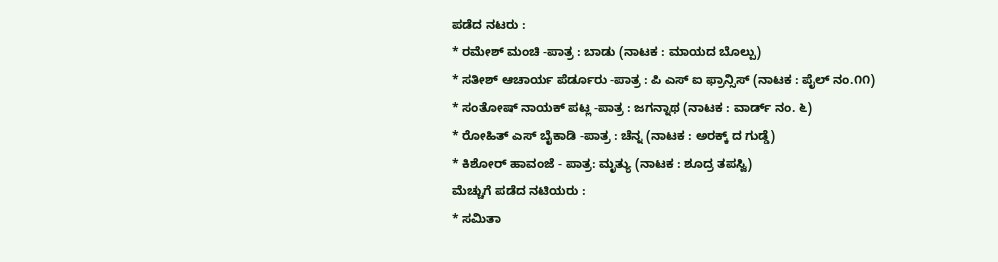ಪಡೆದ ನಟರು :
* ರಮೇಶ್ ಮಂಚಿ -ಪಾತ್ರ : ಬಾಡು (ನಾಟಕ : ಮಾಯದ ಬೊಲ್ಪು)
* ಸತೀಶ್ ಆಚಾರ್ಯ ಪೆರ್ಡೂರು -ಪಾತ್ರ : ಪಿ ಎಸ್ ಐ ಫ್ರಾನ್ಸಿಸ್ (ನಾಟಕ : ಪೈಲ್ ನಂ.೧೧)
* ಸಂತೋಷ್ ನಾಯಕ್ ಪಟ್ಲ -ಪಾತ್ರ : ಜಗನ್ನಾಥ (ನಾಟಕ : ವಾರ್ಡ್ ನಂ. ೬)
* ರೋಹಿತ್ ಎಸ್ ಬೈಕಾಡಿ -ಪಾತ್ರ : ಚೆನ್ನ (ನಾಟಕ : ಅರಕ್ಕ್ ದ ಗುಡ್ಡೆ)
* ಕಿಶೋರ್ ಹಾವಂಜೆ - ಪಾತ್ರ: ಮೃತ್ಯು (ನಾಟಕ : ಶೂದ್ರ ತಪಸ್ವಿ)
ಮೆಚ್ಚುಗೆ ಪಡೆದ ನಟಿಯರು :
* ಸಮಿತಾ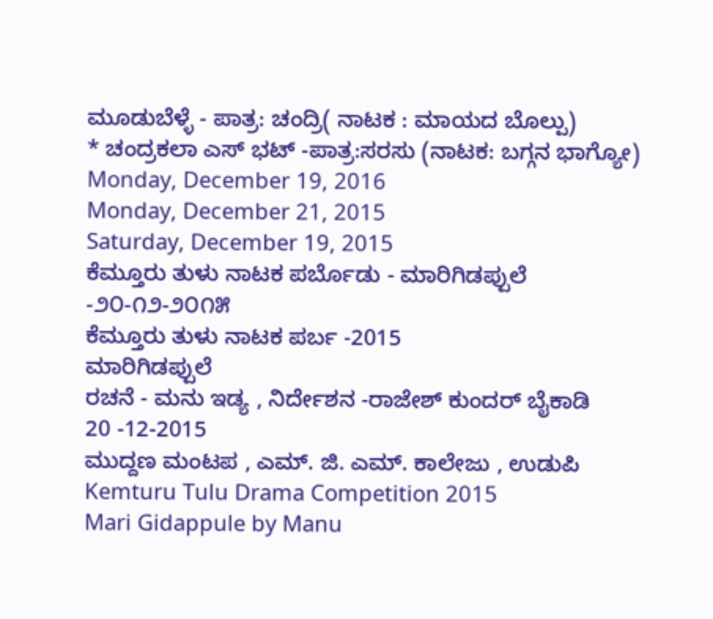ಮೂಡುಬೆಳ್ಳೆ - ಪಾತ್ರ: ಚಂದ್ರಿ( ನಾಟಕ : ಮಾಯದ ಬೊಲ್ಪು)
* ಚಂದ್ರಕಲಾ ಎಸ್ ಭಟ್ -ಪಾತ್ರ:ಸರಸು (ನಾಟಕ: ಬಗ್ಗನ ಭಾಗ್ಯೋ)
Monday, December 19, 2016
Monday, December 21, 2015
Saturday, December 19, 2015
ಕೆಮ್ತೂರು ತುಳು ನಾಟಕ ಪರ್ಬೊಡು - ಮಾರಿಗಿಡಪ್ಪುಲೆ -೨೦-೧೨-೨೦೧೫
ಕೆಮ್ತೂರು ತುಳು ನಾಟಕ ಪರ್ಬ -2015
ಮಾರಿಗಿಡಪ್ಪುಲೆ
ರಚನೆ - ಮನು ಇಡ್ಯ , ನಿರ್ದೇಶನ -ರಾಜೇಶ್ ಕುಂದರ್ ಬೈಕಾಡಿ
20 -12-2015
ಮುದ್ದಣ ಮಂಟಪ , ಎಮ್. ಜಿ. ಎಮ್. ಕಾಲೇಜು , ಉಡುಪಿ
Kemturu Tulu Drama Competition 2015
Mari Gidappule by Manu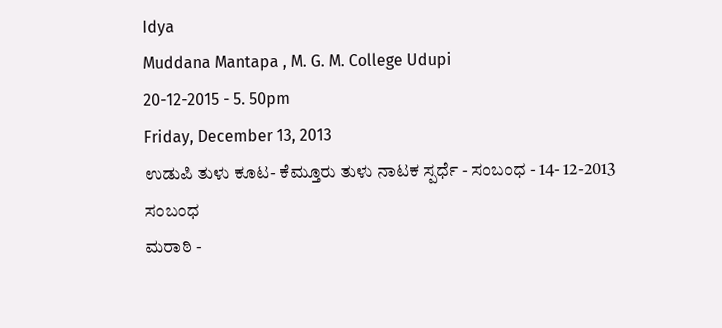Idya
Muddana Mantapa , M. G. M. College Udupi
20-12-2015 - 5. 50pm
Friday, December 13, 2013
ಉಡುಪಿ ತುಳು ಕೂಟ- ಕೆಮ್ತೂರು ತುಳು ನಾಟಕ ಸ್ಪರ್ಧೆ - ಸಂಬಂಧ - 14- 12-2013
ಸಂಬಂಧ
ಮರಾಠಿ -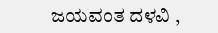ಜಯವಂತ ದಳವಿ ,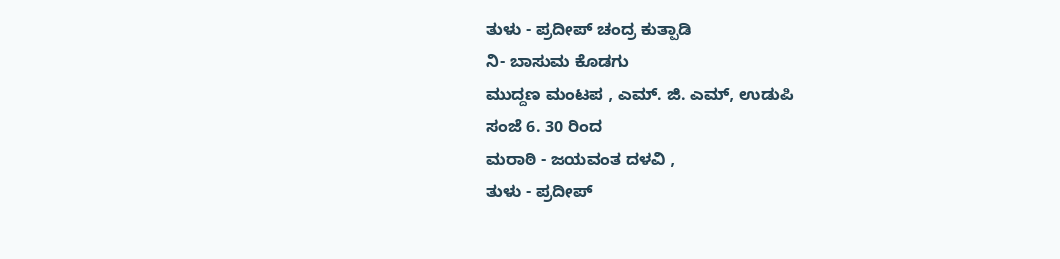ತುಳು - ಪ್ರದೀಪ್ ಚಂದ್ರ ಕುತ್ಪಾಡಿ
ನಿ- ಬಾಸುಮ ಕೊಡಗು
ಮುದ್ದಣ ಮಂಟಪ , ಎಮ್. ಜಿ. ಎಮ್, ಉಡುಪಿ
ಸಂಜೆ 6. 30 ರಿಂದ
ಮರಾಠಿ - ಜಯವಂತ ದಳವಿ ,
ತುಳು - ಪ್ರದೀಪ್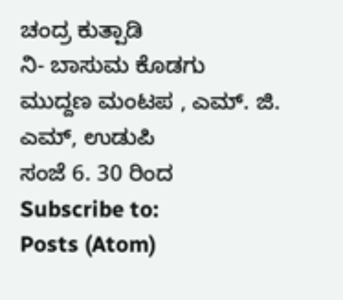ಚಂದ್ರ ಕುತ್ಪಾಡಿ
ನಿ- ಬಾಸುಮ ಕೊಡಗು
ಮುದ್ದಣ ಮಂಟಪ , ಎಮ್. ಜಿ. ಎಮ್, ಉಡುಪಿ
ಸಂಜೆ 6. 30 ರಿಂದ
Subscribe to:
Posts (Atom)